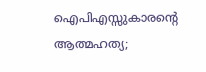ഐപിഎസ്സുകാരന്റെ ആത്മഹത്യ;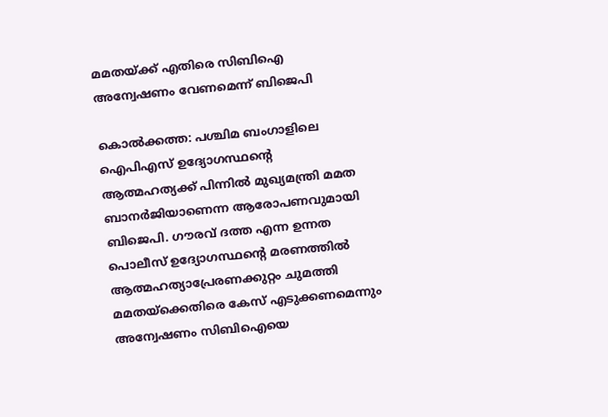മമതയ്ക്ക് എതിരെ സിബിഐ അന്വേഷണം വേണമെന്ന് ബിജെപി

കൊല്‍ക്കത്ത: പശ്ചിമ ബംഗാളിലെ ഐപിഎസ് ഉദ്യോഗസ്ഥന്റെ ആത്മഹത്യക്ക് പിന്നില്‍ മുഖ്യമന്ത്രി മമത ബാനര്‍ജിയാണെന്ന ആരോപണവുമായി ബിജെപി. ഗൗരവ് ദത്ത എന്ന ഉന്നത പൊലീസ് ഉദ്യോഗസ്ഥന്റെ മരണത്തില്‍ ആത്മഹത്യാപ്രേരണക്കുറ്റം ചുമത്തി മമതയ്‌ക്കെതിരെ കേസ് എടുക്കണമെന്നും അന്വേഷണം സിബിഐയെ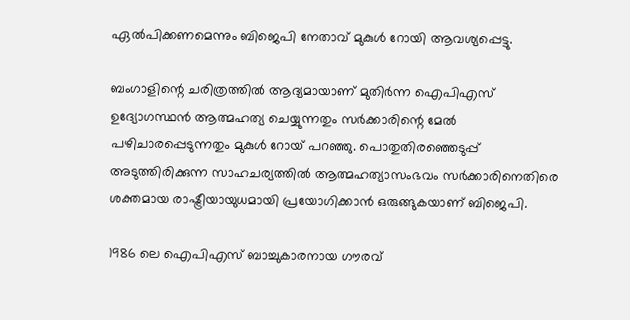ഏല്‍പിക്കണമെന്നും ബിജെപി നേതാവ് മുകുള്‍ റോയി ആവശ്യപ്പെട്ടു.

ബംഗാളിന്റെ ചരിത്രത്തില്‍ ആദ്യമായാണ് മുതിര്‍ന്ന ഐപിഎസ് ഉദ്യോഗസ്ഥന്‍ ആത്മഹത്യ ചെയ്യുന്നതും സര്‍ക്കാരിന്റെ മേല്‍ പഴിചാരപ്പെടുന്നതും മുകുള്‍ റോയ് പറഞ്ഞു. പൊതുതിരഞ്ഞെടുപ്പ് അടുത്തിരിക്കുന്ന സാഹചര്യത്തില്‍ ആത്മഹത്യാസംഭവം സര്‍ക്കാരിനെതിരെ ശക്തമായ രാഷ്ട്രീയായുധമായി പ്രയോഗിക്കാന്‍ ഒരുങ്ങുകയാണ് ബിജെപി.

1986 ലെ ഐപിഎസ് ബാച്ചുകാരനായ ഗൗരവ്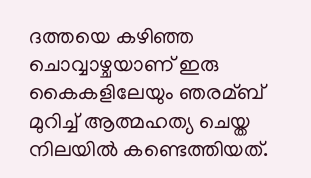ദത്തയെ കഴിഞ്ഞ ചൊവ്വാഴ്ചയാണ് ഇരു കൈകളിലേയും ഞരമ്ബ് മുറിച്ച്‌ ആത്മഹത്യ ചെയ്ത നിലയില്‍ കണ്ടെത്തിയത്.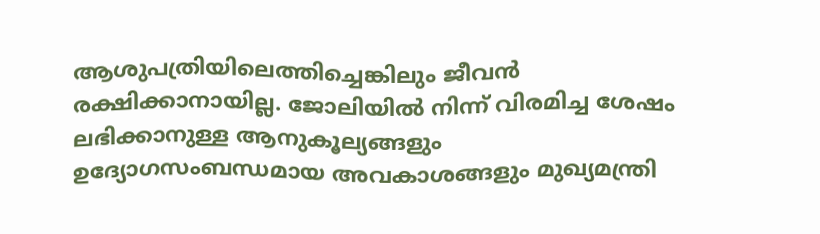ആശുപത്രിയിലെത്തിച്ചെങ്കിലും ജീവന്‍ രക്ഷിക്കാനായില്ല. ജോലിയില്‍ നിന്ന് വിരമിച്ച ശേഷം ലഭിക്കാനുള്ള ആനുകൂല്യങ്ങളും ഉദ്യോഗസംബന്ധമായ അവകാശങ്ങളും മുഖ്യമന്ത്രി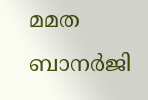മമത ബാനര്‍ജി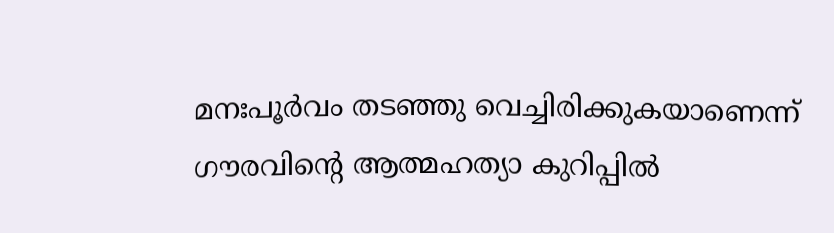മനഃപൂര്‍വം തടഞ്ഞു വെച്ചിരിക്കുകയാണെന്ന് ഗൗരവിന്റെ ആത്മഹത്യാ കുറിപ്പില്‍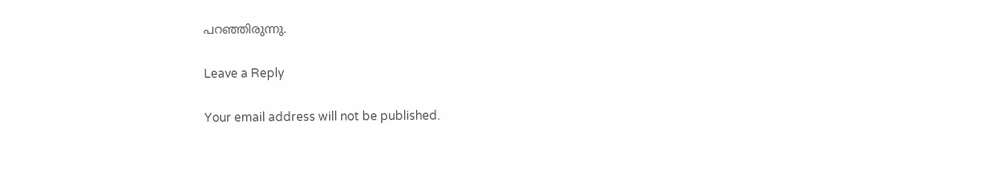പറഞ്ഞിരുന്നു.

Leave a Reply

Your email address will not be published.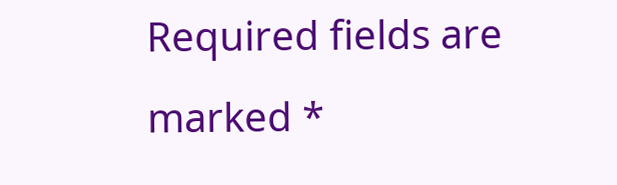Required fields are marked *